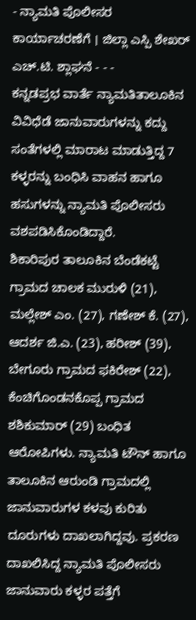- ನ್ಯಾಮತಿ ಪೊಲೀಸರ ಕಾರ್ಯಾಚರಣೆಗೆ । ಜಿಲ್ಲಾ ಎಸ್ಪಿ ಶೇಖರ್ ಎಚ್.ಟಿ. ಶ್ಲಾಘನೆ - - -
ಕನ್ನಡಪ್ರಭ ವಾರ್ತೆ ನ್ಯಾಮತಿತಾಲೂಕಿನ ವಿವಿಧೆಡೆ ಜಾನುವಾರುಗಳನ್ನು ಕದ್ದು ಸಂತೆಗಳಲ್ಲಿ ಮಾರಾಟ ಮಾಡುತ್ತಿದ್ದ 7 ಕಳ್ಳರನ್ನು ಬಂಧಿಸಿ ವಾಹನ ಹಾಗೂ ಹಸುಗಳನ್ನು ನ್ಯಾಮತಿ ಪೊಲೀಸರು ವಶಪಡಿಸಿಕೊಂಡಿದ್ದಾರೆ.
ಶಿಕಾರಿಪುರ ತಾಲೂಕಿನ ಬೆಂಡೆಕಟ್ಟೆ ಗ್ರಾಮದ ಚಾಲಕ ಮುರುಳಿ (21), ಮಲ್ಲೇಶ್ ಎಂ. (27), ಗಣೇಶ್ ಕೆ. (27), ಆದರ್ಶ ಜಿ.ಎ. (23), ಹರೀಶ್ (39), ಬೇಗೂರು ಗ್ರಾಮದ ಫಕಿರೇಶ್ (22), ಕೆಂಚಿಗೊಂಡನಕೊಪ್ಪ ಗ್ರಾಮದ ಶಶಿಕುಮಾರ್ (29) ಬಂಧಿತ ಆರೋಪಿಗಳು. ನ್ಯಾಮತಿ ಟೌನ್ ಹಾಗೂ ತಾಲೂಕಿನ ಆರುಂಡಿ ಗ್ರಾಮದಲ್ಲಿ ಜಾನುವಾರುಗಳ ಕಳವು ಕುರಿತು ದೂರುಗಳು ದಾಖಲಾಗಿದ್ದವು. ಪ್ರಕರಣ ದಾಖಲಿಸಿದ್ದ ನ್ಯಾಮತಿ ಪೊಲೀಸರು ಜಾನುವಾರು ಕಳ್ಳರ ಪತ್ತೆಗೆ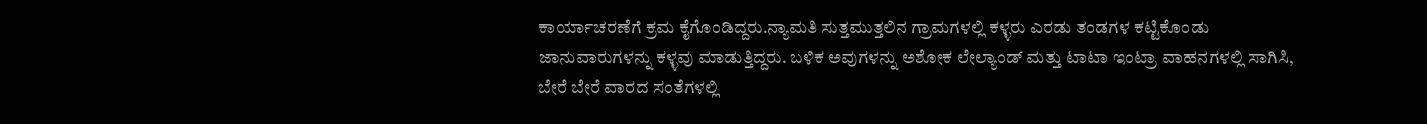ಕಾರ್ಯಾಚರಣೆಗೆ ಕ್ರಮ ಕೈಗೊಂಡಿದ್ದರು.ನ್ಯಾಮತಿ ಸುತ್ತಮುತ್ತಲಿನ ಗ್ರಾಮಗಳಲ್ಲಿ ಕಳ್ಳರು ಎರಡು ತಂಡಗಳ ಕಟ್ಟಿಕೊಂಡು ಜಾನುವಾರುಗಳನ್ನು ಕಳ್ಳವು ಮಾಡುತ್ತಿದ್ದರು. ಬಳಿಕ ಅವುಗಳನ್ನು ಅಶೋಕ ಲೇಲ್ಯಾಂಡ್ ಮತ್ತು ಟಾಟಾ ಇಂಟ್ರಾ ವಾಹನಗಳಲ್ಲಿ ಸಾಗಿಸಿ, ಬೇರೆ ಬೇರೆ ವಾರದ ಸಂತೆಗಳಲ್ಲಿ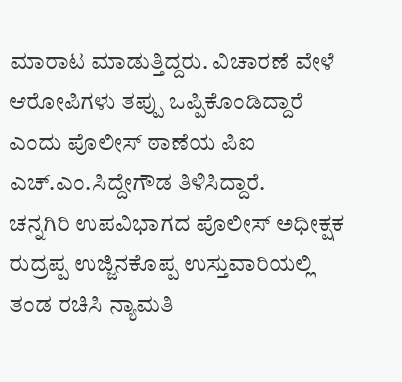ಮಾರಾಟ ಮಾಡುತ್ತಿದ್ದರು. ವಿಚಾರಣೆ ವೇಳೆ ಆರೋಪಿಗಳು ತಪ್ಪು ಒಪ್ಪಿಕೊಂಡಿದ್ದಾರೆ ಎಂದು ಪೊಲೀಸ್ ಠಾಣೆಯ ಪಿಐ ಎಚ್.ಎಂ.ಸಿದ್ದೇಗೌಡ ತಿಳಿಸಿದ್ದಾರೆ.
ಚನ್ನಗಿರಿ ಉಪವಿಭಾಗದ ಪೊಲೀಸ್ ಅಧೀಕ್ಷಕ ರುದ್ರಪ್ಪ ಉಜ್ಜಿನಕೊಪ್ಪ ಉಸ್ತುವಾರಿಯಲ್ಲಿ ತಂಡ ರಚಿಸಿ ನ್ಯಾಮತಿ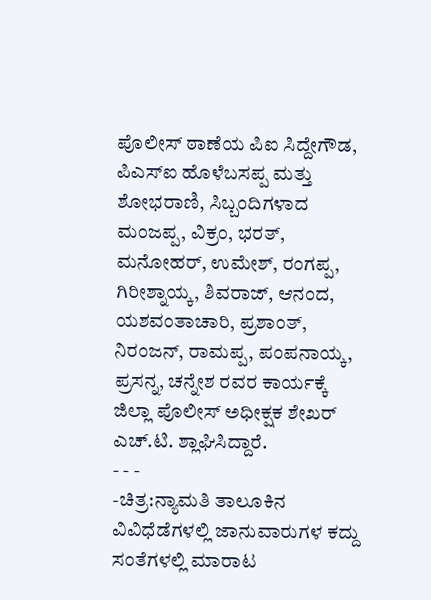ಪೊಲೀಸ್ ಠಾಣೆಯ ಪಿಐ ಸಿದ್ದೇಗೌಡ, ಪಿಎಸ್ಐ ಹೊಳೆಬಸಪ್ಪ ಮತ್ತು ಶೋಭರಾಣಿ, ಸಿಬ್ಬಂದಿಗಳಾದ ಮಂಜಪ್ಪ, ವಿಕ್ರಂ, ಭರತ್, ಮನೋಹರ್, ಉಮೇಶ್, ರಂಗಪ್ಪ, ಗಿರೀಶ್ನಾಯ್ಕ, ಶಿವರಾಜ್, ಆನಂದ, ಯಶವಂತಾಚಾರಿ, ಪ್ರಶಾಂತ್, ನಿರಂಜನ್, ರಾಮಪ್ಪ, ಪಂಪನಾಯ್ಕ, ಪ್ರಸನ್ನ, ಚನ್ನೇಶ ರವರ ಕಾರ್ಯಕ್ಕೆ ಜಿಲ್ಲಾ ಪೊಲೀಸ್ ಅಧೀಕ್ಷಕ ಶೇಖರ್ ಎಚ್.ಟಿ. ಶ್ಲಾಘಿಸಿದ್ದಾರೆ.
- - -
-ಚಿತ್ರ:ನ್ಯಾಮತಿ ತಾಲೂಕಿನ ವಿವಿಧೆಡೆಗಳಲ್ಲಿ ಜಾನುವಾರುಗಳ ಕದ್ದು ಸಂತೆಗಳಲ್ಲಿ ಮಾರಾಟ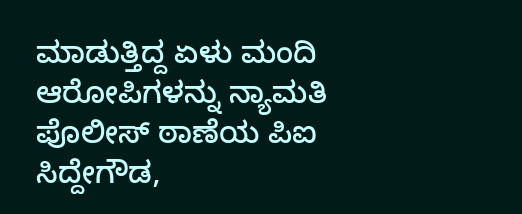ಮಾಡುತ್ತಿದ್ದ ಏಳು ಮಂದಿ ಆರೋಪಿಗಳನ್ನು ನ್ಯಾಮತಿ ಪೊಲೀಸ್ ಠಾಣೆಯ ಪಿಐ ಸಿದ್ದೇಗೌಡ,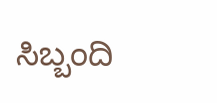ಸಿಬ್ಬಂದಿ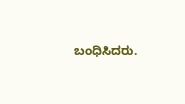ಬಂಧಿಸಿದರು.